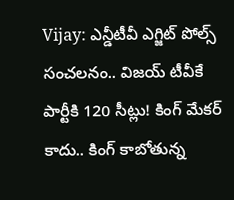Vijay: ఎన్డీటీవీ ఎగ్జిట్‌ పోల్స్‌ సంచలనం.. విజయ్‌ టీవీకే పార్టీకి 120 సీట్లు! కింగ్ మేకర్ కాదు.. కింగ్ కాబోతున్న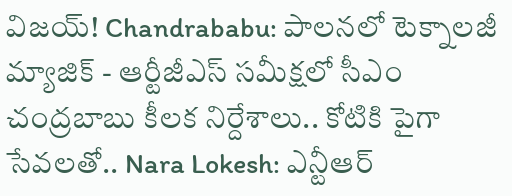విజయ్! Chandrababu: పాలనలో టెక్నాలజీ మ్యాజిక్ - ఆర్టీజీఎస్ సమీక్షలో సీఎం చంద్రబాబు కీలక నిర్దేశాలు.. కోటికి పైగా సేవలతో.. Nara Lokesh: ఎన్టీఆర్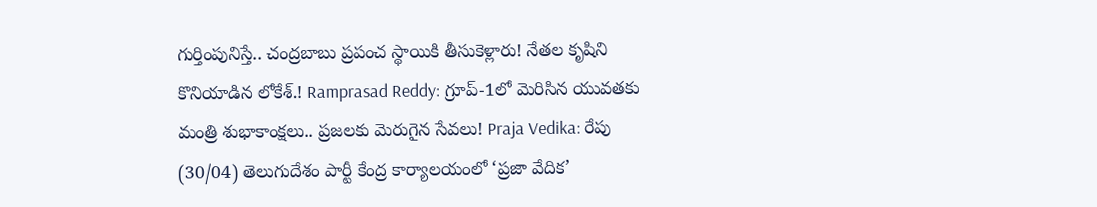గుర్తింపునిస్తే.. చంద్రబాబు ప్రపంచ స్థాయికి తీసుకెళ్లారు! నేతల కృషిని కొనియాడిన లోకేశ్.! Ramprasad Reddy: గ్రూప్-1లో మెరిసిన యువతకు మంత్రి శుభాకాంక్షలు.. ప్రజలకు మెరుగైన సేవలు! Praja Vedika: రేపు (30/04) తెలుగుదేశం పార్టీ కేంద్ర కార్యాలయంలో ‘ప్రజా వేదిక’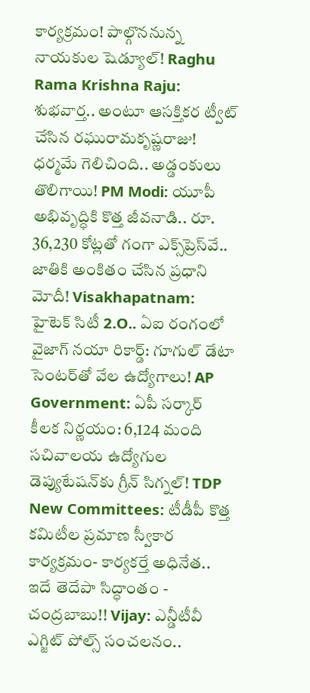కార్యక్రమం! పాల్గొననున్న నాయకుల షెడ్యూల్! Raghu Rama Krishna Raju: శుభవార్త.. అంటూ ఆసక్తికర ట్వీట్ చేసిన రఘురామకృష్ణరాజు! ధర్మమే గెలిచింది.. అడ్డంకులు తొలిగాయి! PM Modi: యూపీ అభివృద్ధికి కొత్త జీవనాడి.. రూ. 36,230 కోట్లతో గంగా ఎక్స్‌ప్రెస్‌వే.. జాతికి అంకితం చేసిన ప్రధాని మోదీ! Visakhapatnam: హైటెక్ సిటీ 2.O.. ఏఐ రంగంలో వైజాగ్ నయా రికార్డ్: గూగుల్ డేటా సెంటర్‌తో వేల ఉద్యోగాలు! AP Government: ఏపీ సర్కార్ కీలక నిర్ణయం: 6,124 మంది సచివాలయ ఉద్యోగుల డెప్యుటేషన్‌కు గ్రీన్ సిగ్నల్! TDP New Committees: టీడీపీ కొత్త కమిటీల ప్రమాణ స్వీకార కార్యక్రమం- కార్యకర్తే అధినేత.. ఇదే తెదేపా సిద్ధాంతం - చంద్రబాబు!! Vijay: ఎన్డీటీవీ ఎగ్జిట్‌ పోల్స్‌ సంచలనం..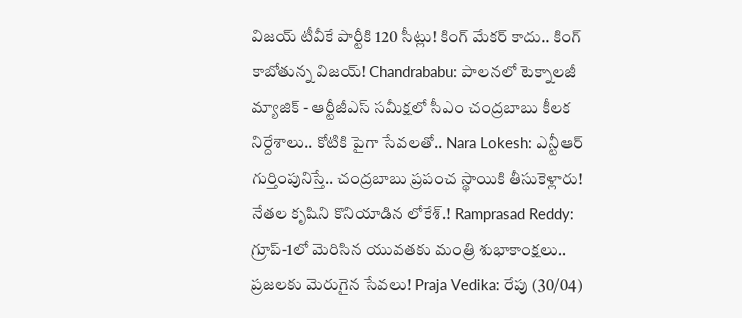విజయ్‌ టీవీకే పార్టీకి 120 సీట్లు! కింగ్ మేకర్ కాదు.. కింగ్ కాబోతున్న విజయ్! Chandrababu: పాలనలో టెక్నాలజీ మ్యాజిక్ - ఆర్టీజీఎస్ సమీక్షలో సీఎం చంద్రబాబు కీలక నిర్దేశాలు.. కోటికి పైగా సేవలతో.. Nara Lokesh: ఎన్టీఆర్ గుర్తింపునిస్తే.. చంద్రబాబు ప్రపంచ స్థాయికి తీసుకెళ్లారు! నేతల కృషిని కొనియాడిన లోకేశ్.! Ramprasad Reddy: గ్రూప్-1లో మెరిసిన యువతకు మంత్రి శుభాకాంక్షలు.. ప్రజలకు మెరుగైన సేవలు! Praja Vedika: రేపు (30/04)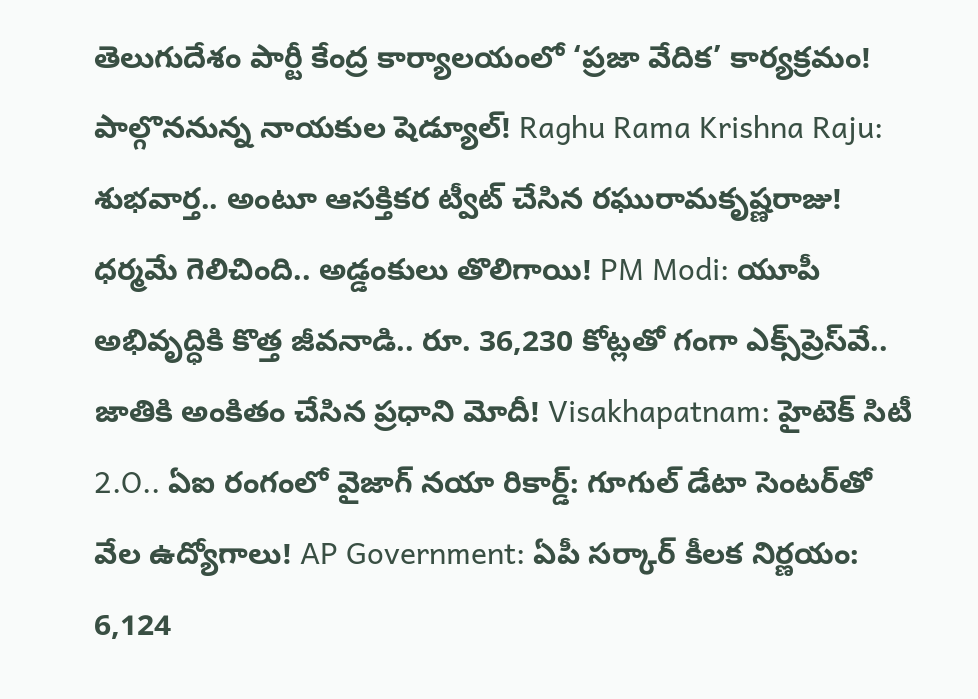తెలుగుదేశం పార్టీ కేంద్ర కార్యాలయంలో ‘ప్రజా వేదిక’ కార్యక్రమం! పాల్గొననున్న నాయకుల షెడ్యూల్! Raghu Rama Krishna Raju: శుభవార్త.. అంటూ ఆసక్తికర ట్వీట్ చేసిన రఘురామకృష్ణరాజు! ధర్మమే గెలిచింది.. అడ్డంకులు తొలిగాయి! PM Modi: యూపీ అభివృద్ధికి కొత్త జీవనాడి.. రూ. 36,230 కోట్లతో గంగా ఎక్స్‌ప్రెస్‌వే.. జాతికి అంకితం చేసిన ప్రధాని మోదీ! Visakhapatnam: హైటెక్ సిటీ 2.O.. ఏఐ రంగంలో వైజాగ్ నయా రికార్డ్: గూగుల్ డేటా సెంటర్‌తో వేల ఉద్యోగాలు! AP Government: ఏపీ సర్కార్ కీలక నిర్ణయం: 6,124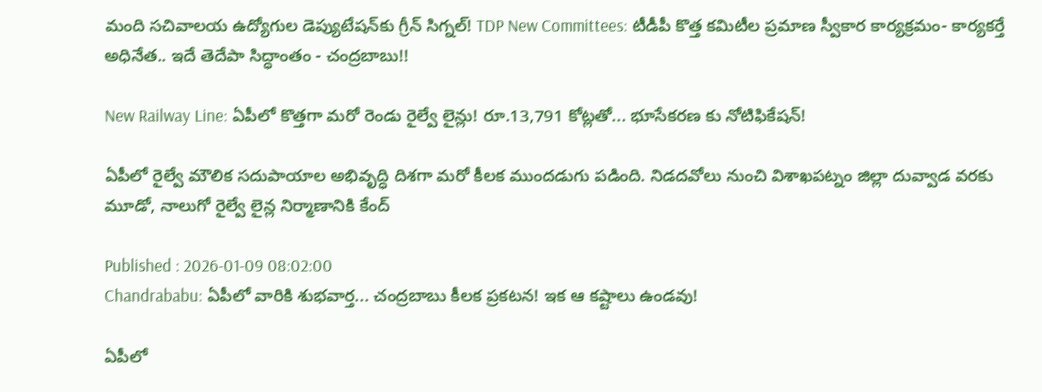మంది సచివాలయ ఉద్యోగుల డెప్యుటేషన్‌కు గ్రీన్ సిగ్నల్! TDP New Committees: టీడీపీ కొత్త కమిటీల ప్రమాణ స్వీకార కార్యక్రమం- కార్యకర్తే అధినేత.. ఇదే తెదేపా సిద్ధాంతం - చంద్రబాబు!!

New Railway Line: ఏపీలో కొత్తగా మరో రెండు రైల్వే లైన్లు! రూ.13,791 కోట్లతో... భూసేకరణ కు నోటిఫికేషన్!

ఏపీలో రైల్వే మౌలిక సదుపాయాల అభివృద్ధి దిశగా మరో కీలక ముందడుగు పడింది. నిడదవోలు నుంచి విశాఖపట్నం జిల్లా దువ్వాడ వరకు మూడో, నాలుగో రైల్వే లైన్ల నిర్మాణానికి కేంద్

Published : 2026-01-09 08:02:00
Chandrababu: ఏపీలో వారికి శుభవార్త... చంద్రబాబు కీలక ప్రకటన! ఇక ఆ కష్టాలు ఉండవు!

ఏపీలో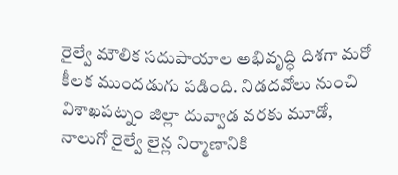రైల్వే మౌలిక సదుపాయాల అభివృద్ధి దిశగా మరో కీలక ముందడుగు పడింది. నిడదవోలు నుంచి విశాఖపట్నం జిల్లా దువ్వాడ వరకు మూడో, నాలుగో రైల్వే లైన్ల నిర్మాణానికి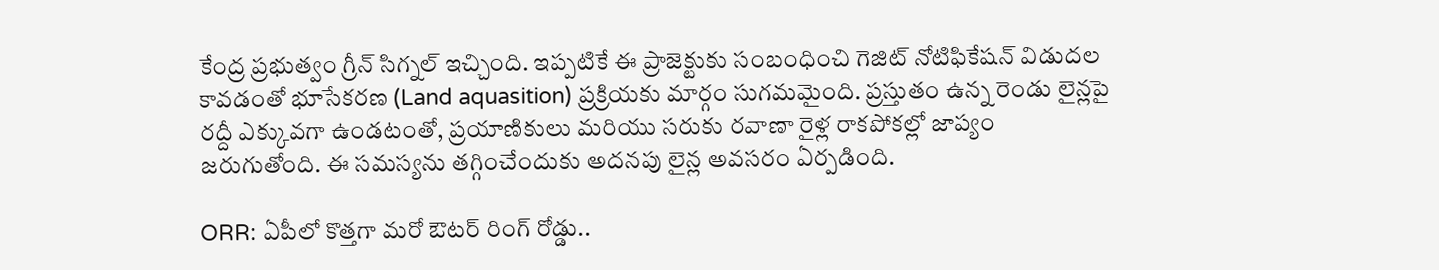కేంద్ర ప్రభుత్వం గ్రీన్ సిగ్నల్ ఇచ్చింది. ఇప్పటికే ఈ ప్రాజెక్టుకు సంబంధించి గెజిట్ నోటిఫికేషన్ విడుదల కావడంతో భూసేకరణ (Land aquasition) ప్రక్రియకు మార్గం సుగమమైంది. ప్రస్తుతం ఉన్న రెండు లైన్లపై రద్దీ ఎక్కువగా ఉండటంతో, ప్రయాణికులు మరియు సరుకు రవాణా రైళ్ల రాకపోకల్లో జాప్యం జరుగుతోంది. ఈ సమస్యను తగ్గించేందుకు అదనపు లైన్ల అవసరం ఏర్పడింది.

ORR: ఏపీలో కొత్తగా మరో ఔటర్ రింగ్ రోడ్డు..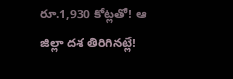రూ.1,930 కోట్లతో! ఆ జిల్లా దశ తిరిగినట్లే!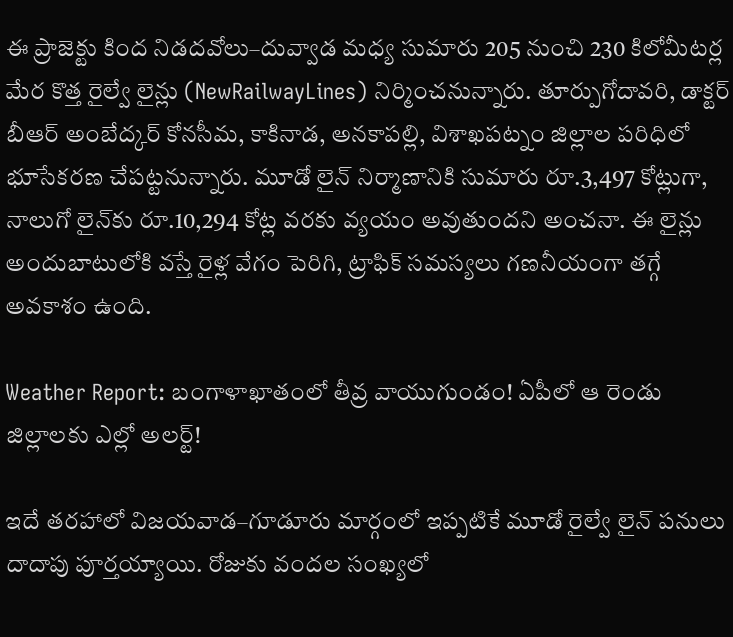ఈ ప్రాజెక్టు కింద నిడదవోలు–దువ్వాడ మధ్య సుమారు 205 నుంచి 230 కిలోమీటర్ల మేర కొత్త రైల్వే లైన్లు (NewRailwayLines) నిర్మించనున్నారు. తూర్పుగోదావరి, డాక్టర్ బీఆర్ అంబేద్కర్ కోనసీమ, కాకినాడ, అనకాపల్లి, విశాఖపట్నం జిల్లాల పరిధిలో భూసేకరణ చేపట్టనున్నారు. మూడో లైన్ నిర్మాణానికి సుమారు రూ.3,497 కోట్లుగా, నాలుగో లైన్‌కు రూ.10,294 కోట్ల వరకు వ్యయం అవుతుందని అంచనా. ఈ లైన్లు అందుబాటులోకి వస్తే రైళ్ల వేగం పెరిగి, ట్రాఫిక్ సమస్యలు గణనీయంగా తగ్గే అవకాశం ఉంది.

Weather Report: బంగాళాఖాతంలో తీవ్ర వాయుగుండం! ఏపీలో ఆ రెండు జిల్లాలకు ఎల్లో అలర్ట్!

ఇదే తరహాలో విజయవాడ–గూడూరు మార్గంలో ఇప్పటికే మూడో రైల్వే లైన్ పనులు దాదాపు పూర్తయ్యాయి. రోజుకు వందల సంఖ్యలో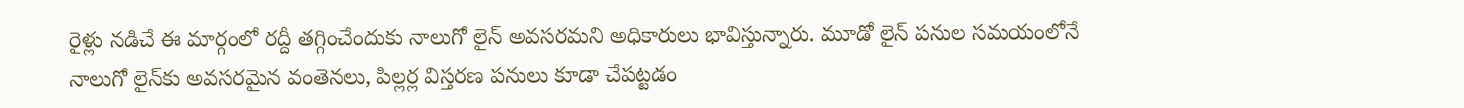రైళ్లు నడిచే ఈ మార్గంలో రద్దీ తగ్గించేందుకు నాలుగో లైన్ అవసరమని అధికారులు భావిస్తున్నారు. మూడో లైన్ పనుల సమయంలోనే నాలుగో లైన్‌కు అవసరమైన వంతెనలు, పిల్లర్ల విస్తరణ పనులు కూడా చేపట్టడం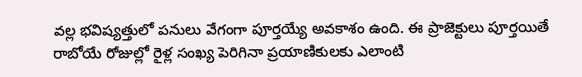వల్ల భవిష్యత్తులో పనులు వేగంగా పూర్తయ్యే అవకాశం ఉంది. ఈ ప్రాజెక్టులు పూర్తయితే రాబోయే రోజుల్లో రైళ్ల సంఖ్య పెరిగినా ప్రయాణికులకు ఎలాంటి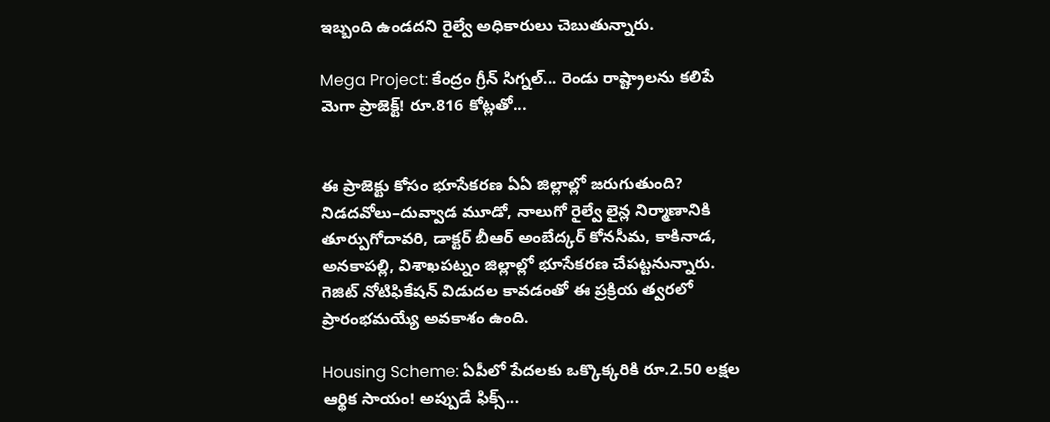ఇబ్బంది ఉండదని రైల్వే అధికారులు చెబుతున్నారు.

Mega Project: కేంద్రం గ్రీన్ సిగ్నల్... రెండు రాష్ట్రాలను కలిపే మెగా ప్రాజెక్ట్! రూ.816 కోట్లతో...


ఈ ప్రాజెక్టు కోసం భూసేకరణ ఏఏ జిల్లాల్లో జరుగుతుంది?
నిడదవోలు–దువ్వాడ మూడో, నాలుగో రైల్వే లైన్ల నిర్మాణానికి తూర్పుగోదావరి, డాక్టర్ బీఆర్ అంబేద్కర్ కోనసీమ, కాకినాడ, అనకాపల్లి, విశాఖపట్నం జిల్లాల్లో భూసేకరణ చేపట్టనున్నారు. గెజిట్ నోటిఫికేషన్ విడుదల కావడంతో ఈ ప్రక్రియ త్వరలో ప్రారంభమయ్యే అవకాశం ఉంది.

Housing Scheme: ఏపీలో పేదలకు ఒక్కొక్కరికి రూ.2.50 లక్షల ఆర్థిక సాయం! అప్పుడే ఫిక్స్...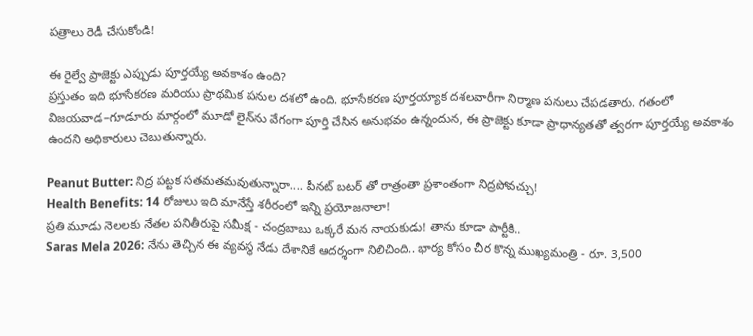పత్రాలు రెడీ చేసుకోండి!

ఈ రైల్వే ప్రాజెక్టు ఎప్పుడు పూర్తయ్యే అవకాశం ఉంది?
ప్రస్తుతం ఇది భూసేకరణ మరియు ప్రాథమిక పనుల దశలో ఉంది. భూసేకరణ పూర్తయ్యాక దశలవారీగా నిర్మాణ పనులు చేపడతారు. గతంలో విజయవాడ–గూడూరు మార్గంలో మూడో లైన్‌ను వేగంగా పూర్తి చేసిన అనుభవం ఉన్నందున, ఈ ప్రాజెక్టు కూడా ప్రాధాన్యతతో త్వరగా పూర్తయ్యే అవకాశం ఉందని అధికారులు చెబుతున్నారు.

Peanut Butter: నిద్ర పట్టక సతమతమవుతున్నారా.... పీనట్ బటర్ తో రాత్రంతా ప్రశాంతంగా నిద్రపోవచ్చు!
Health Benefits: 14 రోజులు ఇది మానేస్తే శరీరంలో ఇన్ని ప్రయోజనాలా!
ప్రతి మూడు నెలలకు నేతల పనితీరుపై సమీక్ష - చంద్రబాబు ఒక్కరే మన నాయకుడు! తాను కూడా పార్టీకి..
Saras Mela 2026: నేను తెచ్చిన ఈ వ్యవస్థ నేడు దేశానికే ఆదర్శంగా నిలిచింది.. భార్య కోసం చీర కొన్న ముఖ్యమంత్రి - రూ. 3,500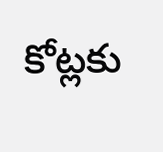కోట్లకు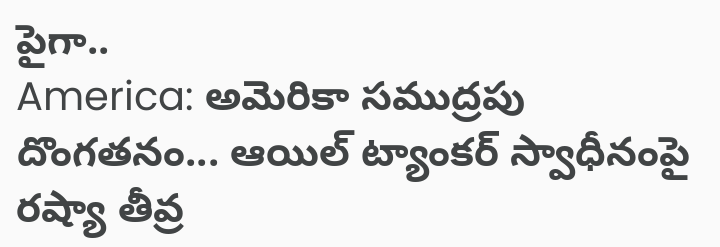పైగా..
America: అమెరికా సముద్రపు దొంగతనం... ఆయిల్ ట్యాంకర్ స్వాధీనంపై రష్యా తీవ్ర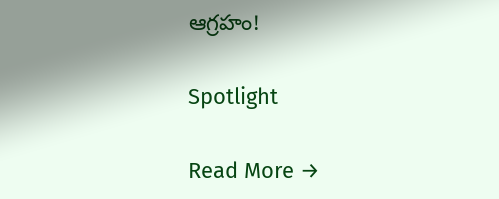ఆగ్రహం!

Spotlight

Read More →